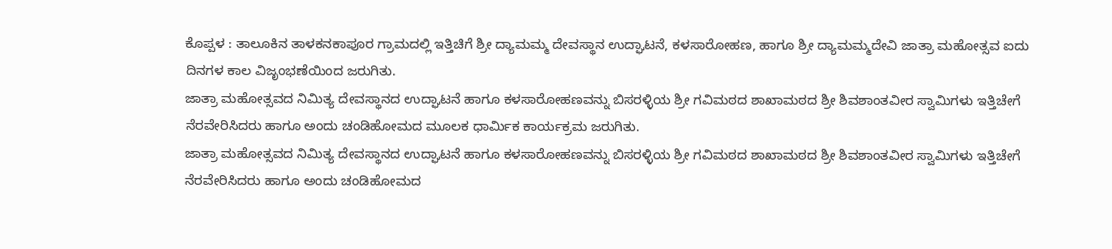ಕೊಪ್ಪಳ : ತಾಲೂಕಿನ ತಾಳಕನಕಾಪೂರ ಗ್ರಾಮದಲ್ಲಿ ಇತ್ತಿಚಿಗೆ ಶ್ರೀ ದ್ಯಾಮಮ್ಮ ದೇವಸ್ಥಾನ ಉದ್ಘಾಟನೆ, ಕಳಸಾರೋಹಣ, ಹಾಗೂ ಶ್ರೀ ದ್ಯಾಮಮ್ಮದೇವಿ ಜಾತ್ರಾ ಮಹೋತ್ಸವ ಐದು ದಿನಗಳ ಕಾಲ ವಿಜೃಂಭಣೆಯಿಂದ ಜರುಗಿತು.
ಜಾತ್ರಾ ಮಹೋತ್ಸವದ ನಿಮಿತ್ಯ ದೇವಸ್ಥಾನದ ಉದ್ಘಾಟನೆ ಹಾಗೂ ಕಳಸಾರೋಹಣವನ್ನು ಬಿಸರಳ್ಳಿಯ ಶ್ರೀ ಗವಿಮಠದ ಶಾಖಾಮಠದ ಶ್ರೀ ಶಿವಶಾಂತವೀರ ಸ್ವಾಮಿಗಳು ಇತ್ತಿಚೇಗೆ ನೆರವೇರಿಸಿದರು ಹಾಗೂ ಅಂದು ಚಂಡಿಹೋಮದ ಮೂಲಕ ಧಾರ್ಮಿಕ ಕಾರ್ಯಕ್ರಮ ಜರುಗಿತು.
ಜಾತ್ರಾ ಮಹೋತ್ಸವದ ನಿಮಿತ್ಯ ದೇವಸ್ಥಾನದ ಉದ್ಘಾಟನೆ ಹಾಗೂ ಕಳಸಾರೋಹಣವನ್ನು ಬಿಸರಳ್ಳಿಯ ಶ್ರೀ ಗವಿಮಠದ ಶಾಖಾಮಠದ ಶ್ರೀ ಶಿವಶಾಂತವೀರ ಸ್ವಾಮಿಗಳು ಇತ್ತಿಚೇಗೆ ನೆರವೇರಿಸಿದರು ಹಾಗೂ ಅಂದು ಚಂಡಿಹೋಮದ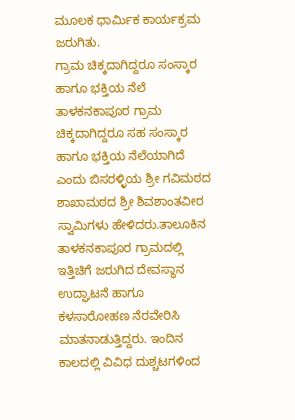ಮೂಲಕ ಧಾರ್ಮಿಕ ಕಾರ್ಯಕ್ರಮ ಜರುಗಿತು.
ಗ್ರಾಮ ಚಿಕ್ಕದಾಗಿದ್ದರೂ ಸಂಸ್ಕಾರ ಹಾಗೂ ಭಕ್ತಿಯ ನೆಲೆ
ತಾಳಕನಕಾಪೂರ ಗ್ರಾಮ ಚಿಕ್ಕದಾಗಿದ್ದರೂ ಸಹ ಸಂಸ್ಕಾರ ಹಾಗೂ ಭಕ್ತಿಯ ನೆಲೆಯಾಗಿದೆ ಎಂದು ಬಿಸರಳ್ಳಿಯ ಶ್ರೀ ಗವಿಮಠದ ಶಾಖಾಮಠದ ಶ್ರೀ ಶಿವಶಾಂತವೀರ ಸ್ವಾಮಿಗಳು ಹೇಳಿದರು.ತಾಲೂಕಿನ ತಾಳಕನಕಾಪೂರ ಗ್ರಾಮದಲ್ಲಿ ಇತ್ತಿಚಿಗೆ ಜರುಗಿದ ದೇವಸ್ಥಾನ ಉದ್ಘಾಟನೆ ಹಾಗೂ ಕಳಸಾರೋಹಣ ನೆರವೇರಿಸಿ ಮಾತನಾಡುತ್ತಿದ್ದರು. ಇಂದಿನ ಕಾಲದಲ್ಲಿ ವಿವಿಧ ದುಶ್ಚಟಗಳಿಂದ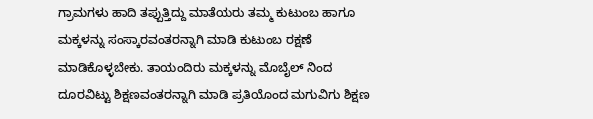ಗ್ರಾಮಗಳು ಹಾದಿ ತಪ್ಪುತ್ತಿದ್ದು ಮಾತೆಯರು ತಮ್ಮ ಕುಟುಂಬ ಹಾಗೂ ಮಕ್ಕಳನ್ನು ಸಂಸ್ಕಾರವಂತರನ್ನಾಗಿ ಮಾಡಿ ಕುಟುಂಬ ರಕ್ಷಣೆ ಮಾಡಿಕೊಳ್ಳಬೇಕು. ತಾಯಂದಿರು ಮಕ್ಕಳನ್ನು ಮೊಬೈಲ್ ನಿಂದ ದೂರವಿಟ್ಟು ಶಿಕ್ಷಣವಂತರನ್ನಾಗಿ ಮಾಡಿ ಪ್ರತಿಯೊಂದ ಮಗುವಿಗು ಶಿಕ್ಷಣ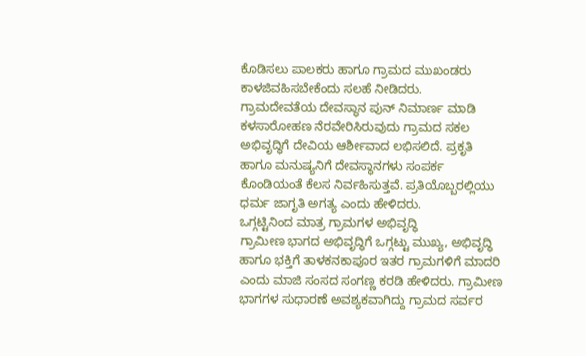ಕೊಡಿಸಲು ಪಾಲಕರು ಹಾಗೂ ಗ್ರಾಮದ ಮುಖಂಡರು ಕಾಳಜಿವಹಿಸಬೇಕೆಂದು ಸಲಹೆ ನೀಡಿದರು.
ಗ್ರಾಮದೇವತೆಯ ದೇವಸ್ಥಾನ ಪುನ್ ನಿಮಾರ್ಣ ಮಾಡಿ ಕಳಸಾರೋಹಣ ನೆರವೇರಿಸಿರುವುದು ಗ್ರಾಮದ ಸಕಲ ಅಭಿವೃದ್ಧಿಗೆ ದೇವಿಯ ಆರ್ಶೀವಾದ ಲಭಿಸಲಿದೆ. ಪ್ರಕೃತಿ ಹಾಗೂ ಮನುಷ್ಯನಿಗೆ ದೇವಸ್ಥಾನಗಳು ಸಂಪರ್ಕ ಕೊಂಡಿಯಂತೆ ಕೆಲಸ ನಿರ್ವಹಿಸುತ್ತವೆ. ಪ್ರತಿಯೊಬ್ಬರಲ್ಲಿಯು ಧರ್ಮ ಜಾಗೃತಿ ಅಗತ್ಯ ಎಂದು ಹೇಳಿದರು.
ಒಗ್ಗಟ್ಟಿನಿಂದ ಮಾತ್ರ ಗ್ರಾಮಗಳ ಅಭಿವೃದ್ಧಿ
ಗ್ರಾಮೀಣ ಭಾಗದ ಅಭಿವೃದ್ಧಿಗೆ ಒಗ್ಗಟ್ಟು ಮುಖ್ಯ, ಅಭಿವೃದ್ಧಿ ಹಾಗೂ ಭಕ್ತಿಗೆ ತಾಳಕನಕಾಪೂರ ಇತರ ಗ್ರಾಮಗಳಿಗೆ ಮಾದರಿ ಎಂದು ಮಾಜಿ ಸಂಸದ ಸಂಗಣ್ಣ ಕರಡಿ ಹೇಳಿದರು. ಗ್ರಾಮೀಣ ಭಾಗಗಳ ಸುಧಾರಣೆ ಅವಶ್ಯಕವಾಗಿದ್ದು ಗ್ರಾಮದ ಸರ್ವರ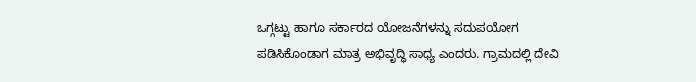ಒಗ್ಗಟ್ಟು ಹಾಗೂ ಸರ್ಕಾರದ ಯೋಜನೆಗಳನ್ನು ಸದುಪಯೋಗ ಪಡಿಸಿಕೊಂಡಾಗ ಮಾತ್ರ ಅಭಿವೃದ್ಧಿ ಸಾಧ್ಯ ಎಂದರು. ಗ್ರಾಮದಲ್ಲಿ ದೇವಿ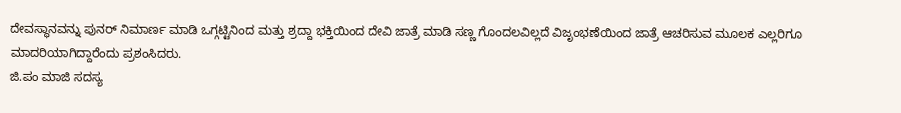ದೇವಸ್ಥಾನವನ್ನು ಪುನರ್ ನಿಮಾರ್ಣ ಮಾಡಿ ಒಗ್ಗಟ್ಟಿನಿಂದ ಮತ್ತು ಶ್ರದ್ದಾ ಭಕ್ತಿಯಿಂದ ದೇವಿ ಜಾತ್ರೆ ಮಾಡಿ ಸಣ್ಣ ಗೊಂದಲವಿಲ್ಲದೆ ವಿಜೃಂಭಣೆಯಿಂದ ಜಾತ್ರೆ ಆಚರಿಸುವ ಮೂಲಕ ಎಲ್ಲರಿಗೂ ಮಾದರಿಯಾಗಿದ್ದಾರೆಂದು ಪ್ರಶಂಸಿದರು.
ಜಿ.ಪಂ ಮಾಜಿ ಸದಸ್ಯ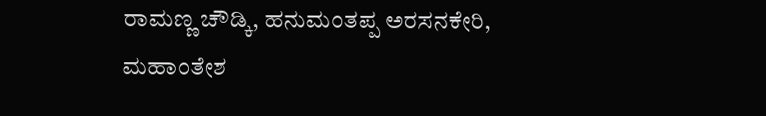ರಾಮಣ್ಣ ಚೌಡ್ಕಿ, ಹನುಮಂತಪ್ಪ ಅರಸನಕೇರಿ, ಮಹಾಂತೇಶ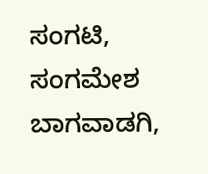ಸಂಗಟಿ, ಸಂಗಮೇಶ ಬಾಗವಾಡಗಿ,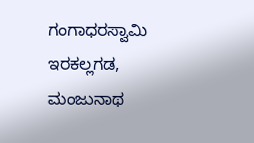ಗಂಗಾಧರಸ್ವಾಮಿ ಇರಕಲ್ಲಗಡ, ಮಂಜುನಾಥ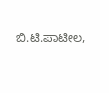ಬಿ.ಟಿ.ಪಾಟೀಲ,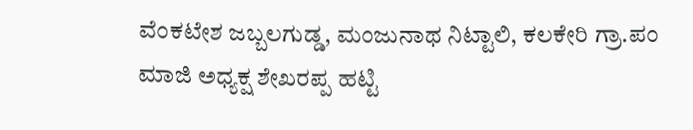ವೆಂಕಟೇಶ ಜಬ್ಬಲಗುಡ್ಡ, ಮಂಜುನಾಥ ನಿಟ್ಟಾಲಿ, ಕಲಕೇರಿ ಗ್ರಾ.ಪಂ ಮಾಜಿ ಅಧ್ಯಕ್ಷ ಶೇಖರಪ್ಪ ಹಟ್ಟಿ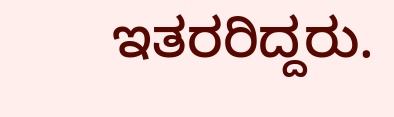ಇತರರಿದ್ದರು.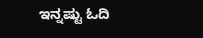ಇನ್ನಷ್ಟು ಓದಿ